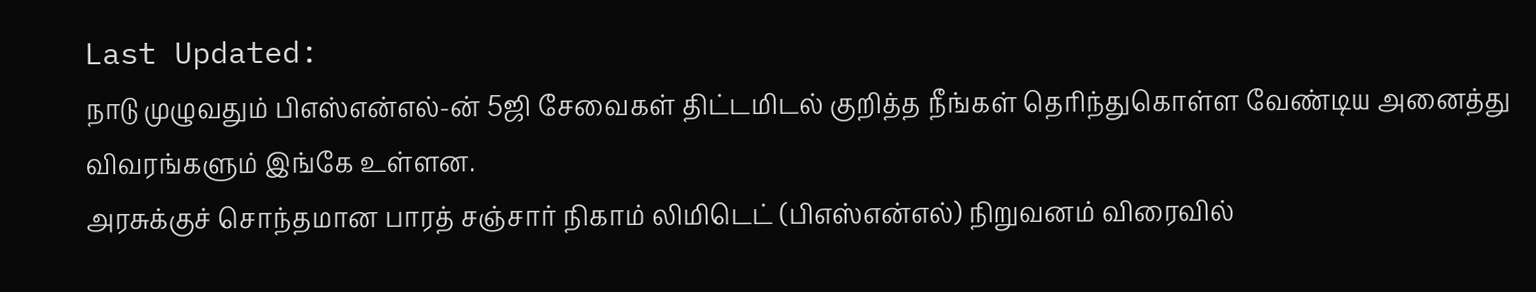Last Updated:
நாடு முழுவதும் பிஎஸ்என்எல்-ன் 5ஜி சேவைகள் திட்டமிடல் குறித்த நீங்கள் தெரிந்துகொள்ள வேண்டிய அனைத்து விவரங்களும் இங்கே உள்ளன.
அரசுக்குச் சொந்தமான பாரத் சஞ்சார் நிகாம் லிமிடெட் (பிஎஸ்என்எல்) நிறுவனம் விரைவில்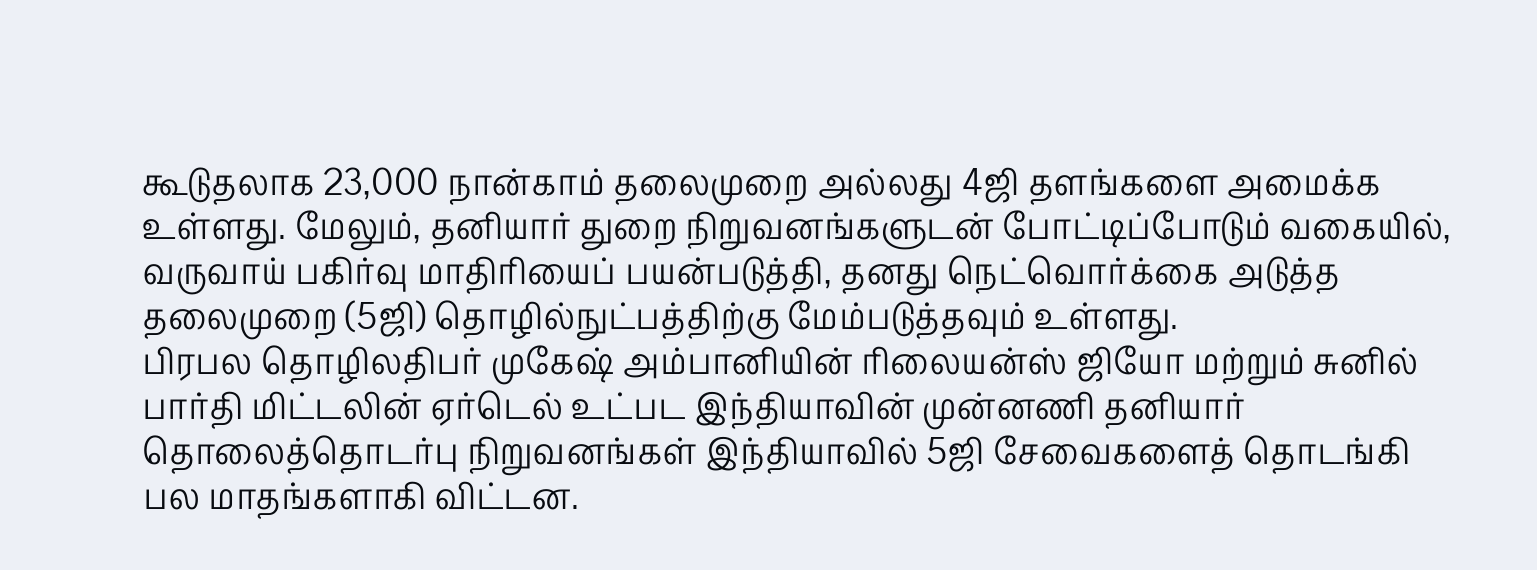கூடுதலாக 23,000 நான்காம் தலைமுறை அல்லது 4ஜி தளங்களை அமைக்க உள்ளது. மேலும், தனியார் துறை நிறுவனங்களுடன் போட்டிப்போடும் வகையில், வருவாய் பகிர்வு மாதிரியைப் பயன்படுத்தி, தனது நெட்வொர்க்கை அடுத்த தலைமுறை (5ஜி) தொழில்நுட்பத்திற்கு மேம்படுத்தவும் உள்ளது.
பிரபல தொழிலதிபர் முகேஷ் அம்பானியின் ரிலையன்ஸ் ஜியோ மற்றும் சுனில் பார்தி மிட்டலின் ஏர்டெல் உட்பட இந்தியாவின் முன்னணி தனியார் தொலைத்தொடர்பு நிறுவனங்கள் இந்தியாவில் 5ஜி சேவைகளைத் தொடங்கி பல மாதங்களாகி விட்டன.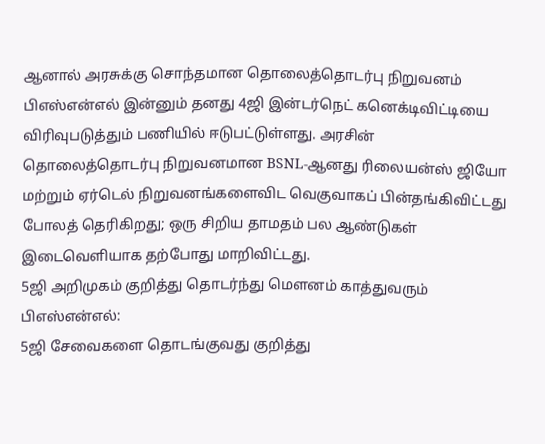ஆனால் அரசுக்கு சொந்தமான தொலைத்தொடர்பு நிறுவனம் பிஎஸ்என்எல் இன்னும் தனது 4ஜி இன்டர்நெட் கனெக்டிவிட்டியை விரிவுபடுத்தும் பணியில் ஈடுபட்டுள்ளது. அரசின் தொலைத்தொடர்பு நிறுவனமான BSNL-ஆனது ரிலையன்ஸ் ஜியோ மற்றும் ஏர்டெல் நிறுவனங்களைவிட வெகுவாகப் பின்தங்கிவிட்டது போலத் தெரிகிறது; ஒரு சிறிய தாமதம் பல ஆண்டுகள் இடைவெளியாக தற்போது மாறிவிட்டது.
5ஜி அறிமுகம் குறித்து தொடர்ந்து மௌனம் காத்துவரும் பிஎஸ்என்எல்:
5ஜி சேவைகளை தொடங்குவது குறித்து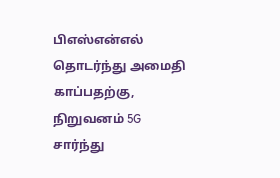பிஎஸ்என்எல் தொடர்ந்து அமைதி காப்பதற்கு, நிறுவனம் 5G சார்ந்து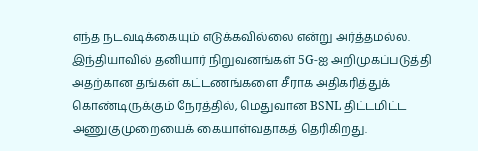எந்த நடவடிக்கையும் எடுக்கவில்லை என்று அர்த்தமல்ல. இந்தியாவில் தனியார் நிறுவனங்கள் 5G-ஐ அறிமுகப்படுத்தி அதற்கான தங்கள் கட்டணங்களை சீராக அதிகரித்துக் கொண்டிருக்கும் நேரத்தில், மெதுவான BSNL திட்டமிட்ட அணுகுமுறையைக் கையாள்வதாகத் தெரிகிறது.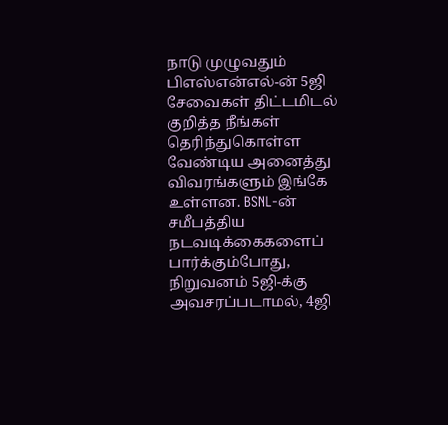நாடு முழுவதும் பிஎஸ்என்எல்-ன் 5ஜி சேவைகள் திட்டமிடல் குறித்த நீங்கள் தெரிந்துகொள்ள வேண்டிய அனைத்து விவரங்களும் இங்கே உள்ளன. BSNL-ன் சமீபத்திய நடவடிக்கைகளைப் பார்க்கும்போது, நிறுவனம் 5ஜி-க்கு அவசரப்படாமல், 4ஜி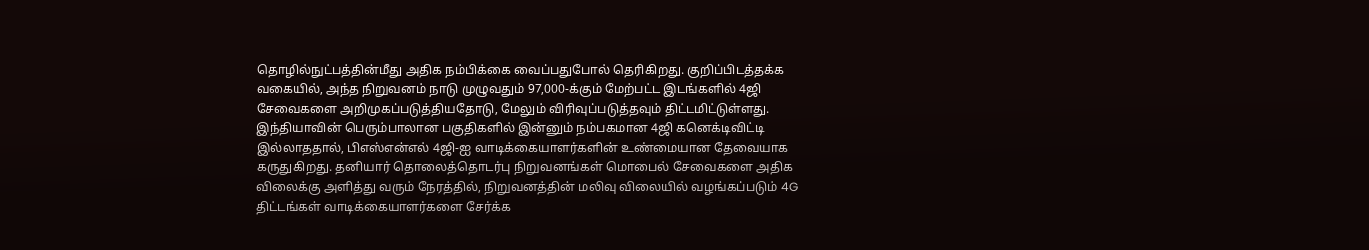தொழில்நுட்பத்தின்மீது அதிக நம்பிக்கை வைப்பதுபோல் தெரிகிறது. குறிப்பிடத்தக்க வகையில், அந்த நிறுவனம் நாடு முழுவதும் 97,000-க்கும் மேற்பட்ட இடங்களில் 4ஜி சேவைகளை அறிமுகப்படுத்தியதோடு, மேலும் விரிவுப்படுத்தவும் திட்டமிட்டுள்ளது.
இந்தியாவின் பெரும்பாலான பகுதிகளில் இன்னும் நம்பகமான 4ஜி கனெக்டிவிட்டி இல்லாததால், பிஎஸ்என்எல் 4ஜி-ஐ வாடிக்கையாளர்களின் உண்மையான தேவையாக கருதுகிறது. தனியார் தொலைத்தொடர்பு நிறுவனங்கள் மொபைல் சேவைகளை அதிக விலைக்கு அளித்து வரும் நேரத்தில், நிறுவனத்தின் மலிவு விலையில் வழங்கப்படும் 4G திட்டங்கள் வாடிக்கையாளர்களை சேர்க்க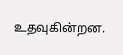உதவுகின்றன.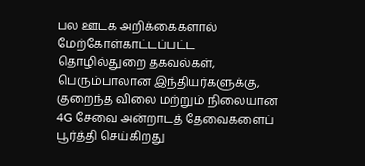பல ஊடக அறிக்கைகளால் மேற்கோள்காட்டப்பட்ட தொழில்துறை தகவல்கள், பெரும்பாலான இந்தியர்களுக்கு, குறைந்த விலை மற்றும் நிலையான 4G சேவை அன்றாடத் தேவைகளைப் பூர்த்தி செய்கிறது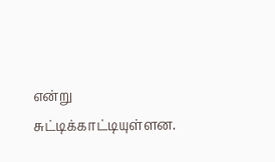என்று சுட்டிக்காட்டியுள்ளன.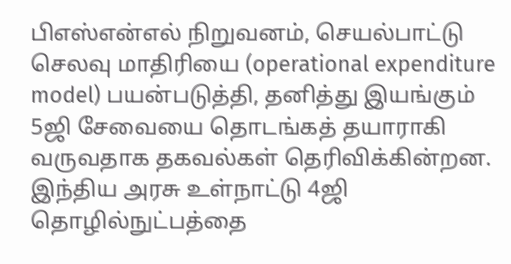பிஎஸ்என்எல் நிறுவனம், செயல்பாட்டு செலவு மாதிரியை (operational expenditure model) பயன்படுத்தி, தனித்து இயங்கும் 5ஜி சேவையை தொடங்கத் தயாராகி வருவதாக தகவல்கள் தெரிவிக்கின்றன. இந்திய அரசு உள்நாட்டு 4ஜி தொழில்நுட்பத்தை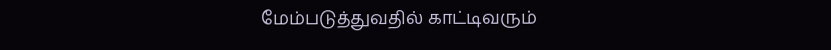மேம்படுத்துவதில் காட்டிவரும்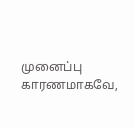முனைப்பு காரணமாகவே,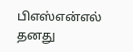பிஎஸ்என்எல் தனது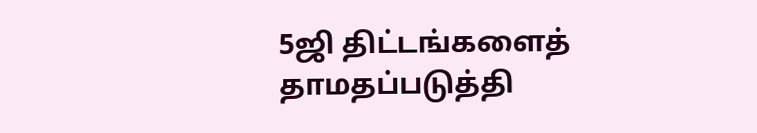5ஜி திட்டங்களைத் தாமதப்படுத்தி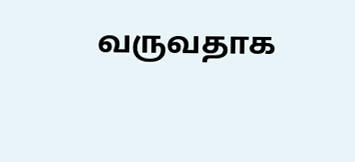வருவதாக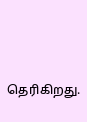தெரிகிறது.